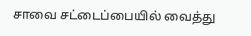சாவை சட்டைப்பையில் வைத்து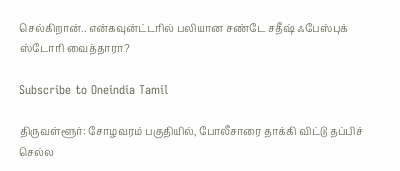செல்கிறான்.. என்கவுன்ட்டரில் பலியான சண்டே சதீஷ் ஃபேஸ்புக் ஸ்டோரி வைத்தாரா?

Subscribe to Oneindia Tamil

திருவள்ளூர்: சோழவரம் பகுதியில், போலீசாரை தாக்கி விட்டு தப்பிச் செல்ல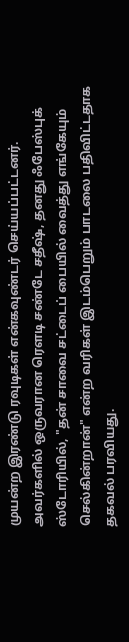முயன்ற இரண்டு ரவுடிகள் என்கவுண்டர் செய்யப்பட்டனர். அவர்களில் ஒருவரான ரௌடி சண்டே சதீஷ், தனது ஃபேஸ்புக் ஸ்டோரியில், "தன் சாவை சட்டைப் பையில் வைத்து எங்கேயும் செல்கின்றான்" என்ற வரிகள் இடம்பெறும் பாடலை பதிவிட்டதாக தகவல் பரவியது.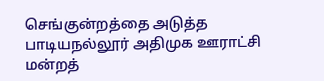செங்குன்றத்தை அடுத்த பாடியநல்லூர் அதிமுக ஊராட்சி மன்றத்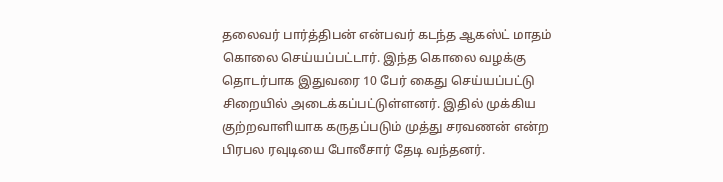தலைவர் பார்த்திபன் என்பவர் கடந்த ஆகஸ்ட் மாதம் கொலை செய்யப்பட்டார். இந்த கொலை வழக்கு தொடர்பாக இதுவரை 10 பேர் கைது செய்யப்பட்டு சிறையில் அடைக்கப்பட்டுள்ளனர். இதில் முக்கிய குற்றவாளியாக கருதப்படும் முத்து சரவணன் என்ற பிரபல ரவுடியை போலீசார் தேடி வந்தனர்.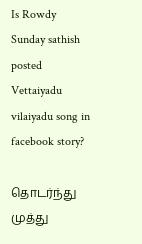Is Rowdy Sunday sathish posted Vettaiyadu vilaiyadu song in facebook story?

தொடர்ந்து முத்து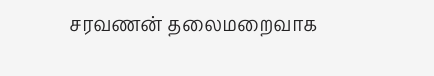சரவணன் தலைமறைவாக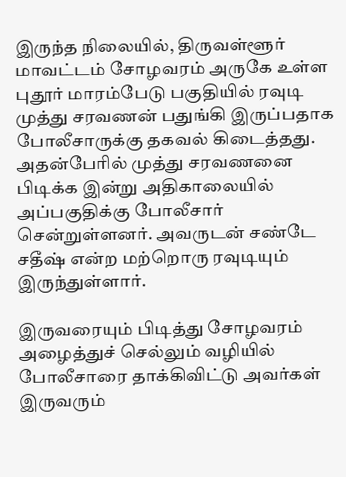இருந்த நிலையில், திருவள்ளூர் மாவட்டம் சோழவரம் அருகே உள்ள புதூர் மாரம்பேடு பகுதியில் ரவுடி முத்து சரவணன் பதுங்கி இருப்பதாக போலீசாருக்கு தகவல் கிடைத்தது. அதன்பேரில் முத்து சரவணனை பிடிக்க இன்று அதிகாலையில் அப்பகுதிக்கு போலீசார் சென்றுள்ளனர். அவருடன் சண்டே சதீஷ் என்ற மற்றொரு ரவுடியும் இருந்துள்ளார்.

இருவரையும் பிடித்து சோழவரம் அழைத்துச் செல்லும் வழியில் போலீசாரை தாக்கிவிட்டு அவர்கள் இருவரும்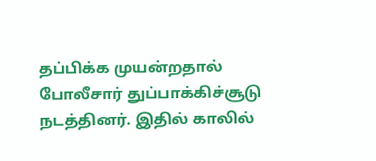தப்பிக்க முயன்றதால் போலீசார் துப்பாக்கிச்சூடு நடத்தினர். இதில் காலில்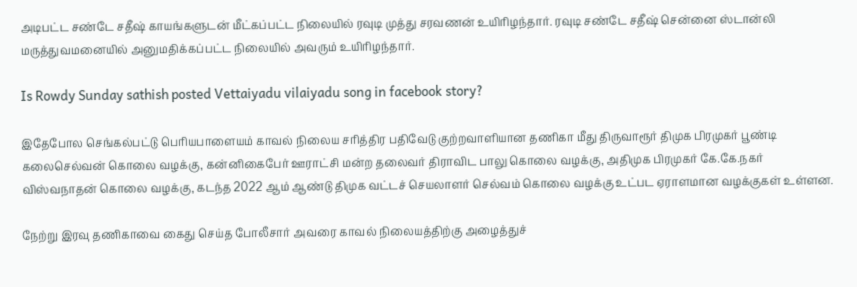அடிபட்ட சண்டே சதீஷ் காயங்களுடன் மீட்கப்பட்ட நிலையில் ரவுடி முத்து சரவணன் உயிரிழந்தார். ரவுடி சண்டே சதீஷ் சென்னை ஸ்டான்லி மருத்துவமனையில் அனுமதிக்கப்பட்ட நிலையில் அவரும் உயிரிழந்தார்.

Is Rowdy Sunday sathish posted Vettaiyadu vilaiyadu song in facebook story?

இதேபோல செங்கல்பட்டு பெரியபாளையம் காவல் நிலைய சரித்திர பதிவேடு குற்றவாளியான தணிகா மீது திருவாரூர் திமுக பிரமுகர் பூண்டி கலைசெல்வன் கொலை வழக்கு, கன்னிகைபேர் ஊராட்சி மன்ற தலைவர் திராவிட பாலு கொலை வழக்கு, அதிமுக பிரமுகர் கே.கே.நகர் விஸ்வநாதன் கொலை வழக்கு, கடந்த 2022 ஆம் ஆண்டு திமுக வட்டச் செயலாளர் செல்வம் கொலை வழக்கு உட்பட ஏராளமான வழக்குகள் உள்ளன.

நேற்று இரவு தணிகாவை கைது செய்த போலீசார் அவரை காவல் நிலையத்திற்கு அழைத்துச்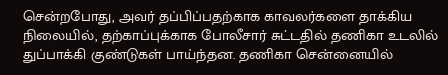சென்றபோது, அவர் தப்பிப்பதற்காக காவலர்களை தாக்கிய நிலையில், தற்காப்புக்காக போலீசார் சுட்டதில் தணிகா உடலில் துப்பாக்கி குண்டுகள் பாய்ந்தன. தணிகா சென்னையில்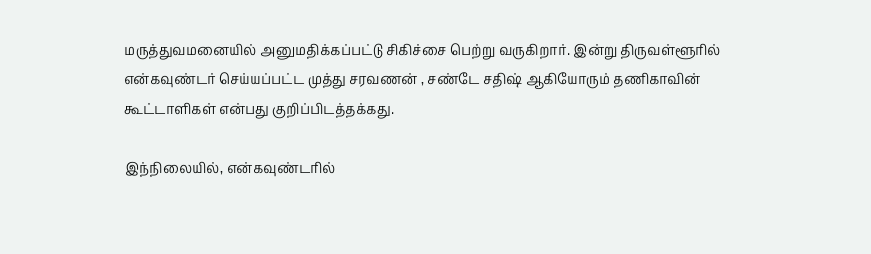மருத்துவமனையில் அனுமதிக்கப்பட்டு சிகிச்சை பெற்று வருகிறார். இன்று திருவள்ளூரில் என்கவுண்டர் செய்யப்பட்ட முத்து சரவணன் , சண்டே சதிஷ் ஆகியோரும் தணிகாவின் கூட்டாளிகள் என்பது குறிப்பிடத்தக்கது.

இந்நிலையில், என்கவுண்டரில்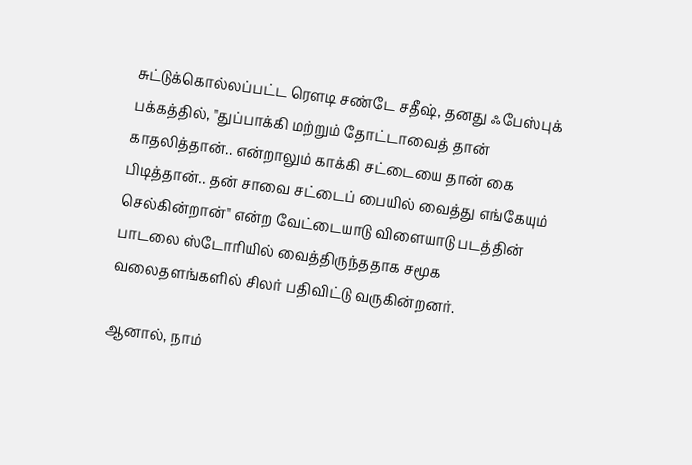சுட்டுக்கொல்லப்பட்ட ரௌடி சண்டே சதீஷ், தனது ஃபேஸ்புக் பக்கத்தில், "துப்பாக்கி மற்றும் தோட்டாவைத் தான் காதலித்தான்.. என்றாலும் காக்கி சட்டையை தான் கை பிடித்தான்.. தன் சாவை சட்டைப் பையில் வைத்து எங்கேயும் செல்கின்றான்" என்ற வேட்டையாடு விளையாடு படத்தின் பாடலை ஸ்டோரியில் வைத்திருந்ததாக சமூக வலைதளங்களில் சிலர் பதிவிட்டு வருகின்றனர்.

ஆனால், நாம்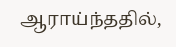ஆராய்ந்ததில்,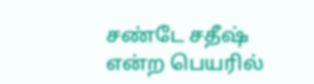சண்டே சதீஷ் என்ற பெயரில்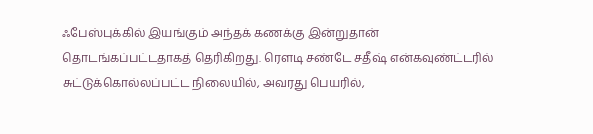ஃபேஸ்புக்கில் இயங்கும் அந்தக் கணக்கு இன்றுதான் தொடங்கப்பட்டதாகத் தெரிகிறது. ரௌடி சண்டே சதீஷ் என்கவுண்ட்டரில் சுட்டுக்கொல்லப்பட்ட நிலையில், அவரது பெயரில்,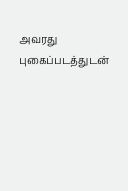அவரது புகைப்படத்துடன்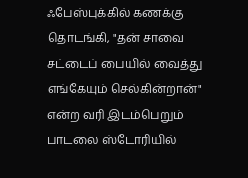ஃபேஸ்புக்கில் கணக்கு தொடங்கி, "தன் சாவை சட்டைப் பையில் வைத்து எங்கேயும் செல்கின்றான்" என்ற வரி இடம்பெறும் பாடலை ஸ்டோரியில்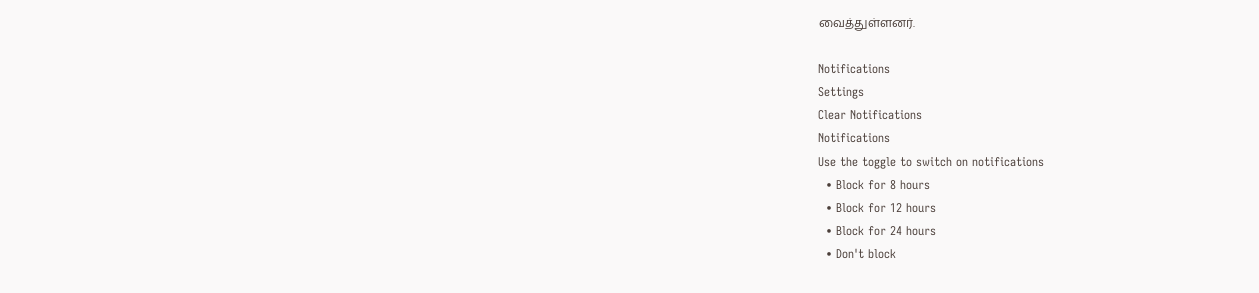வைத்துள்ளனர்.

Notifications
Settings
Clear Notifications
Notifications
Use the toggle to switch on notifications
  • Block for 8 hours
  • Block for 12 hours
  • Block for 24 hours
  • Don't block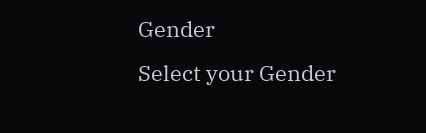Gender
Select your Gender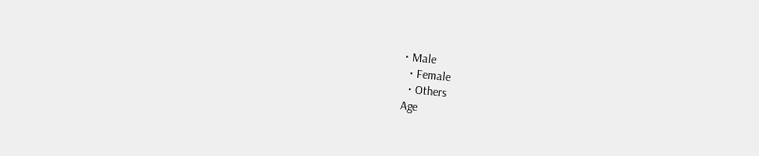• Male
  • Female
  • Others
Age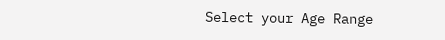Select your Age Range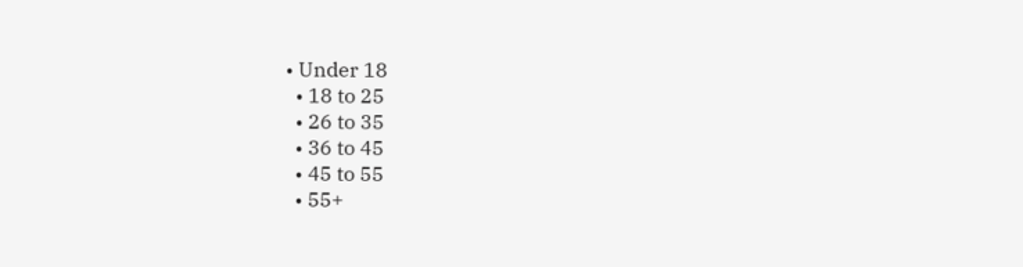• Under 18
  • 18 to 25
  • 26 to 35
  • 36 to 45
  • 45 to 55
  • 55+